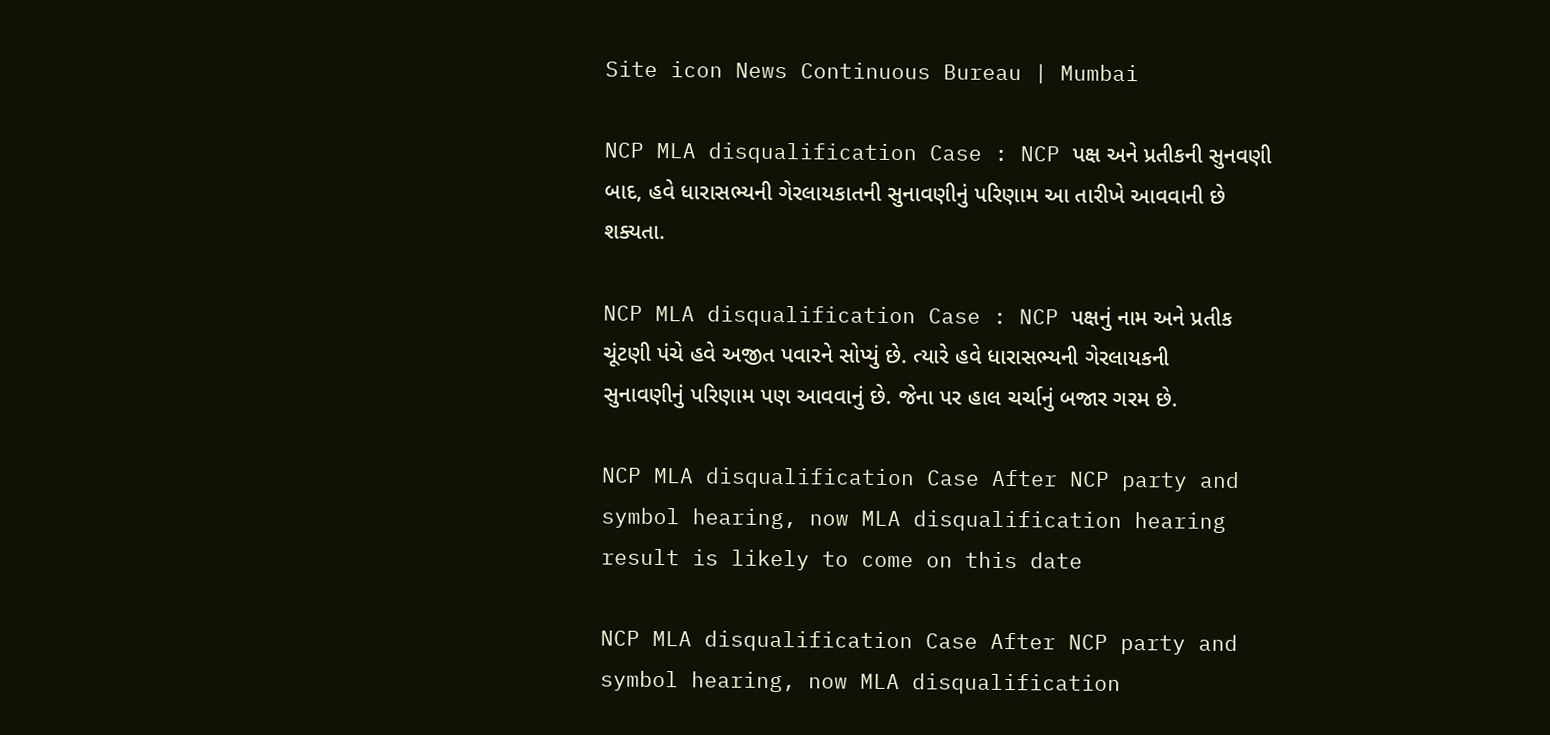Site icon News Continuous Bureau | Mumbai

NCP MLA disqualification Case : NCP પક્ષ અને પ્રતીકની સુનવણી બાદ, હવે ધારાસભ્યની ગેરલાયકાતની સુનાવણીનું પરિણામ આ તારીખે આવવાની છે શક્યતા.

NCP MLA disqualification Case : NCP પક્ષનું નામ અને પ્રતીક ચૂંટણી પંચે હવે અજીત પવારને સોપ્યું છે. ત્યારે હવે ધારાસભ્યની ગેરલાયકની સુનાવણીનું પરિણામ પણ આવવાનું છે. જેના પર હાલ ચર્ચાનું બજાર ગરમ છે.

NCP MLA disqualification Case After NCP party and symbol hearing, now MLA disqualification hearing result is likely to come on this date

NCP MLA disqualification Case After NCP party and symbol hearing, now MLA disqualification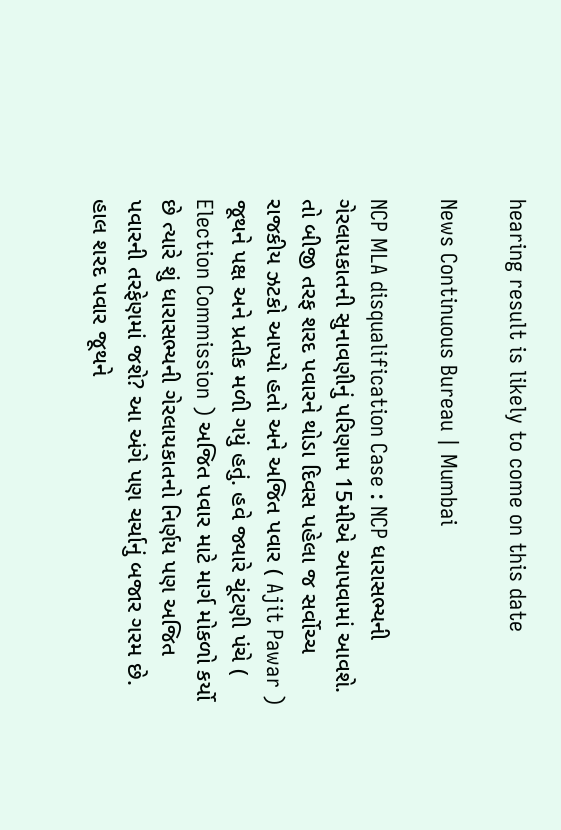hearing result is likely to come on this date

News Continuous Bureau | Mumbai

NCP MLA disqualification Case : NCP ધારાસભ્યની ગેરલાયકાતની સુનાવણીનું પરિણામ 15મીએ આપવામાં આવશે. તો બીજી તરફ શરદ પવારને થોડા દિવસ પહેલા જ સર્વોચ્ચ રાજકીય ઝટકો આપ્યો હતો અને અજિત પવાર ( Ajit Pawar ) જૂથને પક્ષ અને પ્રતીક મળી ગયું હતું. હવે જ્યારે ચૂંટણી પંચે ( Election Commission ) અજિત પવાર માટે માર્ગ મોકળો કર્યો છે ત્યારે શું ધારાસભ્યની ગેરલાયકાતનો નિર્ણય પણ અજિત પવારની તરફેણમાં જશે? આ અંગે પણ ચર્ચાનું બજાર ગરમ છે. હાલ શરદ પવાર જૂથને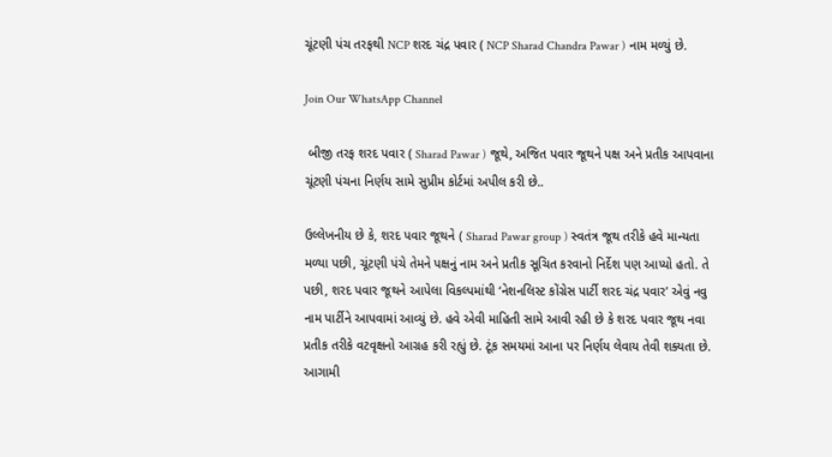ચૂંટણી પંચ તરફથી NCP શરદ ચંદ્ર પવાર ( NCP Sharad Chandra Pawar ) નામ મળ્યું છે.

Join Our WhatsApp Channel

 બીજી તરફ શરદ પવાર ( Sharad Pawar ) જૂથે, અજિત પવાર જૂથને પક્ષ અને પ્રતીક આપવાના ચૂંટણી પંચના નિર્ણય સામે સુપ્રીમ કોર્ટમાં અપીલ કરી છે..

ઉલ્લેખનીય છે કે, શરદ પવાર જૂથને ( Sharad Pawar group ) સ્વતંત્ર જૂથ તરીકે હવે માન્યતા મળ્યા પછી, ચૂંટણી પંચે તેમને પક્ષનું નામ અને પ્રતીક સૂચિત કરવાનો નિર્દેશ પણ આપ્યો હતો. તે પછી, શરદ પવાર જૂથને આપેલા વિકલ્પમાંથી ‘નેશનલિસ્ટ કોંગ્રેસ પાર્ટી શરદ ચંદ્ર પવાર’ એવું નવુ નામ પાર્ટીને આપવામાં આવ્યું છે. હવે એવી માહિતી સામે આવી રહી છે કે શરદ પવાર જૂથ નવા પ્રતીક તરીકે વટવૃક્ષનો આગ્રહ કરી રહ્યું છે. ટૂંક સમયમાં આના પર નિર્ણય લેવાય તેવી શક્યતા છે. આગામી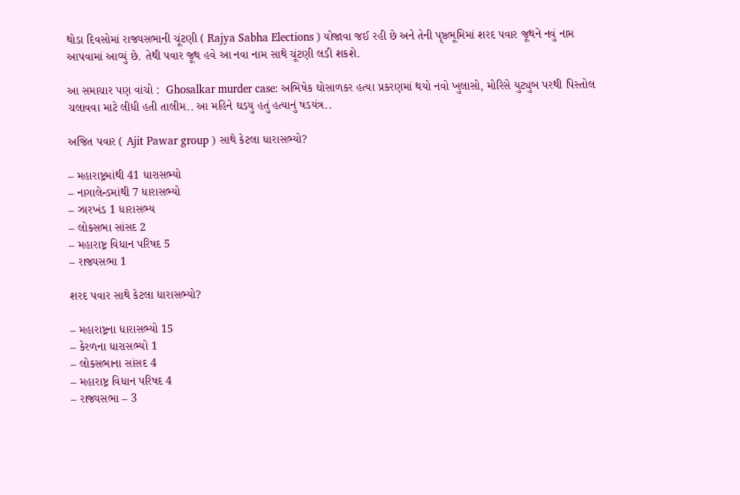થોડા દિવસોમાં રાજ્યસભાની ચૂંટણી ( Rajya Sabha Elections ) યોજાવા જઈ રહી છે અને તેની પૃષ્ઠભૂમિમાં શરદ પવાર જૂથને નવું નામ આપવામાં આવ્યું છે. તેથી પવાર જૂથ હવે આ નવા નામ સાથે ચૂંટણી લડી શકશે.

આ સમાચાર પણ વાંચો :  Ghosalkar murder case: અભિષેક ઘોસાળકર હત્યા પ્રકરણમાં થયો નવો ખુલાસો, મોરિસે યુટ્યુબ પરથી પિસ્તોલ ચલાવવા માટે લીધી હતી તાલીમ.. આ મહિને ઘડયુ હતું હત્યાનું ષડયંત્ર..

અજિત પવાર ( Ajit Pawar group ) સાથે કેટલા ધારાસભ્યો?

– મહારાષ્ટ્રમાંથી 41 ધારાસભ્યો
– નાગાલેન્ડમાંથી 7 ધારાસભ્યો
– ઝારખંડ 1 ધારાસભ્ય
– લોકસભા સાંસદ 2
– મહારાષ્ટ્ર વિધાન પરિષદ 5
– રાજ્યસભા 1

શરદ પવાર સાથે કેટલા ધારાસભ્યો?

– મહારાષ્ટ્રના ધારાસભ્યો 15
– કેરળના ધારાસભ્યો 1
– લોકસભાના સાંસદ 4
– મહારાષ્ટ્ર વિધાન પરિષદ 4
– રાજ્યસભા – 3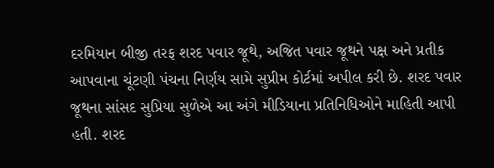દરમિયાન બીજી તરફ શરદ પવાર જૂથે, અજિત પવાર જૂથને પક્ષ અને પ્રતીક આપવાના ચૂંટણી પંચના નિર્ણય સામે સુપ્રીમ કોર્ટમાં અપીલ કરી છે. શરદ પવાર જૂથના સાંસદ સુપ્રિયા સુળેએ આ અંગે મીડિયાના પ્રતિનિધિઓને માહિતી આપી હતી. શરદ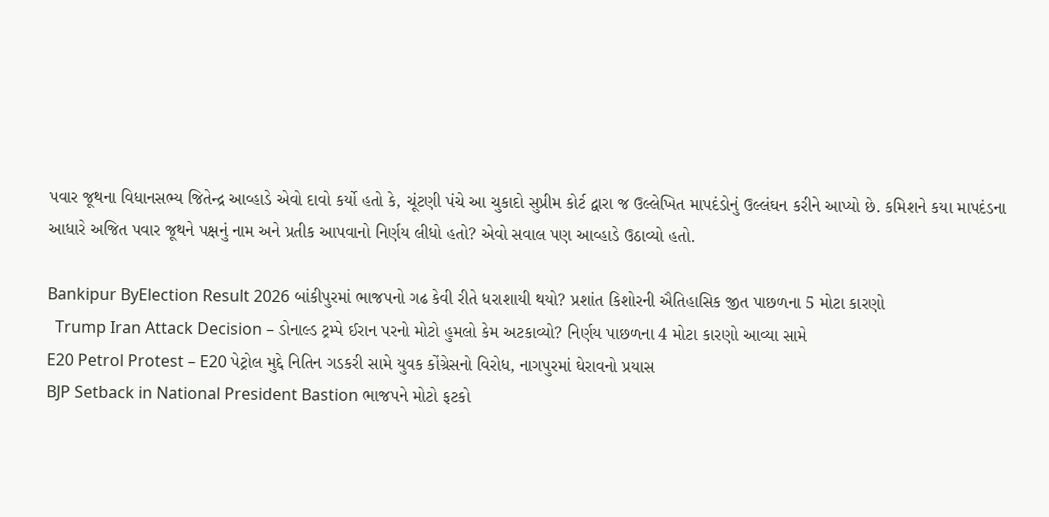પવાર જૂથના વિધાનસભ્ય જિતેન્દ્ર આવ્હાડે એવો દાવો કર્યો હતો કે, ચૂંટણી પંચે આ ચુકાદો સુપ્રીમ કોર્ટ દ્વારા જ ઉલ્લેખિત માપદંડોનું ઉલ્લંઘન કરીને આપ્યો છે. કમિશને કયા માપદંડના આધારે અજિત પવાર જૂથને પક્ષનું નામ અને પ્રતીક આપવાનો નિર્ણય લીધો હતો? એવો સવાલ પણ આવ્હાડે ઉઠાવ્યો હતો.

Bankipur ByElection Result 2026 બાંકીપુરમાં ભાજપનો ગઢ કેવી રીતે ધરાશાયી થયો? પ્રશાંત કિશોરની ઐતિહાસિક જીત પાછળના 5 મોટા કારણો
  Trump Iran Attack Decision – ડોનાલ્ડ ટ્રમ્પે ઈરાન પરનો મોટો હુમલો કેમ અટકાવ્યો? નિર્ણય પાછળના 4 મોટા કારણો આવ્યા સામે
E20 Petrol Protest – E20 પેટ્રોલ મુદ્દે નિતિન ગડકરી સામે યુવક કોંગ્રેસનો વિરોધ, નાગપુરમાં ઘેરાવનો પ્રયાસ
BJP Setback in National President Bastion ભાજપને મોટો ફટકો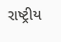રાષ્ટ્રીય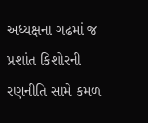અધ્યક્ષના ગઢમાં જ પ્રશાંત કિશોરની રણનીતિ સામે કમળ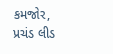કમજોર, પ્રચંડ લીડ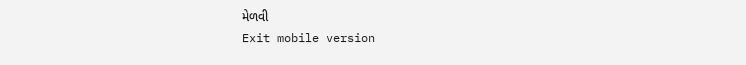મેળવી
Exit mobile version